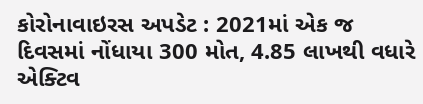કોરોનાવાઇરસ અપડેટ : 2021માં એક જ દિવસમાં નોંધાયા 300 મોત, 4.85 લાખથી વધારે એક્ટિવ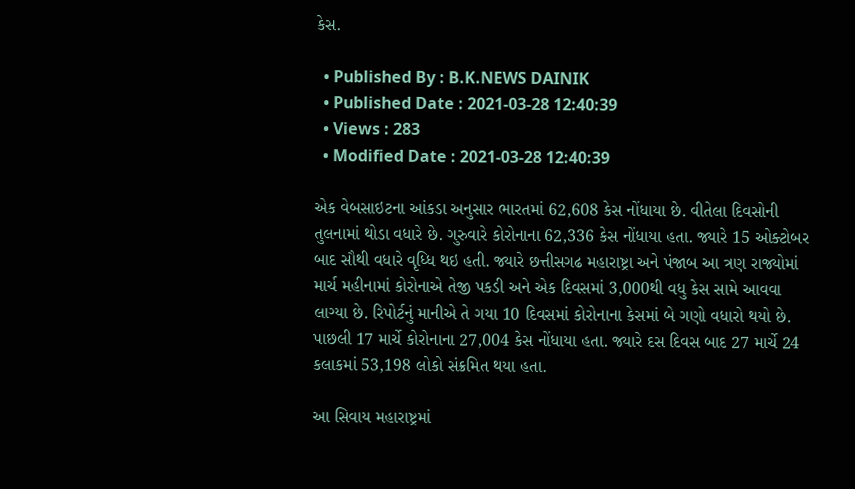કેસ.

  • Published By : B.K.NEWS DAINIK
  • Published Date : 2021-03-28 12:40:39
  • Views : 283
  • Modified Date : 2021-03-28 12:40:39

એક વેબસાઇટના આંકડા અનુસાર ભારતમાં 62,608 કેસ નોંધાયા છે. વીતેલા દિવસોની તુલનામાં થોડા વધારે છે. ગુરુવારે કોરોનાના 62,336 કેસ નોંધાયા હતા. જ્યારે 15 ઓક્ટોબર બાદ સૌથી વધારે વૃધ્ધિ થઇ હતી. જ્યારે છત્તીસગઢ મહારાષ્ટ્રા અને પંજાબ આ ત્રણ રાજ્યોમાં માર્ચ મહીનામાં કોરોનાએ તેજી પકડી અને એક દિવસમાં 3,000થી વધુ કેસ સામે આવવા લાગ્યા છે. રિપોર્ટનું માનીએ તે ગયા 10 દિવસમાં કોરોનાના કેસમાં બે ગણો વધારો થયો છે. પાછલી 17 માર્ચે કોરોનાના 27,004 કેસ નોંધાયા હતા. જ્યારે દસ દિવસ બાદ 27 માર્ચે 24 કલાકમાં 53,198 લોકો સંક્રમિત થયા હતા.

આ સિવાય મહારાષ્ટ્રમાં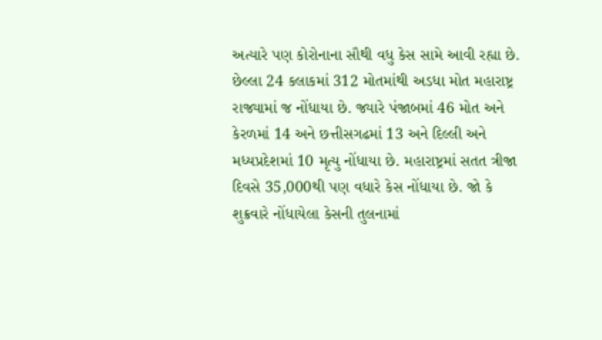અત્યારે પણ કોરોનાના સૌથી વધુ કેસ સામે આવી રહ્યા છે. છેલ્લા 24 કલાકમાં 312 મોતમાંથી અડધા મોત મહારાષ્ટ્ર રાજ્યામાં જ નોંધાયા છે. જ્યારે પંજાબમાં 46 મોત અને કેરળમાં 14 અને છત્તીસગઢમાં 13 અને દિલ્લી અને મધ્યપ્રદેશમાં 10 મૃત્યુ નોંધાયા છે. મહારાષ્ટ્રમાં સતત ત્રીજા દિવસે 35,000થી પણ વધારે કેસ નોંધાયા છે. જો કે શુક્રવારે નોંધાયેલા કેસની તુલનામાં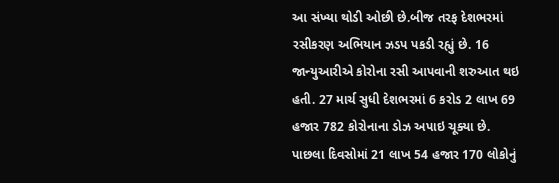આ સંખ્યા થોડી ઓછી છે.બીજ તરફ દેશભરમાં રસીકરણ અભિયાન ઝડપ પકડી રહ્યું છે. 16  જાન્યુઆરીએ કોરોના રસી આપવાની શરુઆત થઇ હતી. 27 માર્ચ સુધી દેશભરમાં 6 કરોડ 2 લાખ 69 હજાર 782 કોરોનાના ડોઝ અપાઇ ચૂક્યા છે.  પાછલા દિવસોમાં 21 લાખ 54 હજાર 170 લોકોનું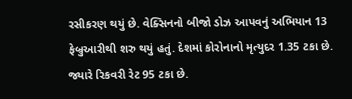રસીકરણ થયું છે. વેક્સિનનો બીજો ડોઝ આપવનું અભિયાન 13 ફેબ્રુઆરીથી શરુ થયું હતું. દેશમાં કોરોનાનો મૃત્યુદર 1.35 ટકા છે. જ્યારે રિકવરી રેટ 95 ટકા છે.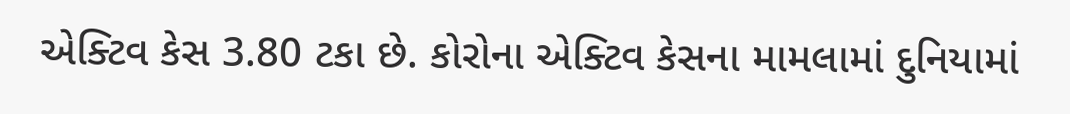એક્ટિવ કેસ 3.80 ટકા છે. કોરોના એક્ટિવ કેસના મામલામાં દુનિયામાં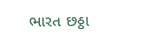ભારત છઠ્ઠા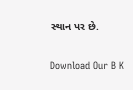સ્થાન પર છે.


Download Our B K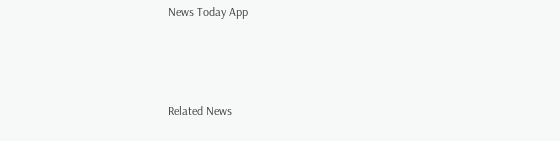News Today App



Related News